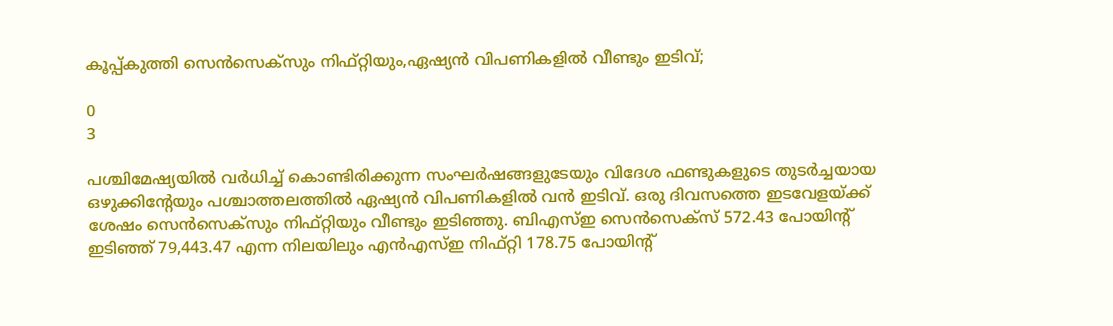കൂപ്പ്കുത്തി സെൻസെക്‌സും നിഫ്റ്റിയും,ഏഷ്യൻ വിപണികളിൽ വീണ്ടും ഇടിവ്;

0
3

പശ്ചിമേഷ്യയിൽ വർധിച്ച് കൊണ്ടിരിക്കുന്ന സംഘർഷങ്ങളുടേയും വിദേശ ഫണ്ടുകളുടെ തുടർച്ചയായ ഒഴുക്കിൻ്റേയും പശ്ചാത്തലത്തിൽ ഏഷ്യൻ വിപണികളിൽ വൻ ഇടിവ്. ഒരു ദിവസത്തെ ഇടവേളയ്ക്ക് ശേഷം സെൻസെക്‌സും നിഫ്റ്റിയും വീണ്ടും ഇടിഞ്ഞു. ബിഎസ്ഇ സെൻസെക്‌സ് 572.43 പോയിൻ്റ് ഇടിഞ്ഞ് 79,443.47 എന്ന നിലയിലും എൻഎസ്ഇ നിഫ്റ്റി 178.75 പോയിൻ്റ്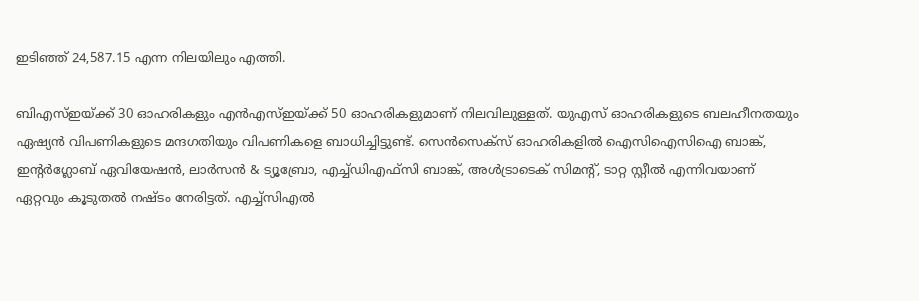ഇടിഞ്ഞ് 24,587.15 എന്ന നിലയിലും എത്തി.

ബിഎസ്‌ഇയ്ക്ക് 30 ഓഹരികളും എൻഎസ്ഇയ്‌ക്ക് 50 ഓഹരികളുമാണ് നിലവിലുള്ളത്. യുഎസ് ഓഹരികളുടെ ബലഹീനതയും ഏഷ്യൻ വിപണികളുടെ മന്ദഗതിയും വിപണികളെ ബാധിച്ചിട്ടുണ്ട്. സെൻസെക്‌സ് ഓഹരികളിൽ ഐസിഐസിഐ ബാങ്ക്, ഇൻ്റർഗ്ലോബ് ഏവിയേഷൻ, ലാർസൻ & ട്യൂബ്രോ, എച്ച്ഡിഎഫ്‌സി ബാങ്ക്, അൾട്രാടെക് സിമൻ്റ്, ടാറ്റ സ്റ്റീൽ എന്നിവയാണ് ഏറ്റവും കൂടുതൽ നഷ്‌ടം നേരിട്ടത്. എച്ച്സിഎൽ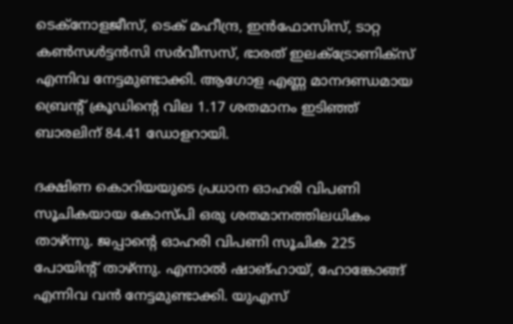ടെക്നോളജീസ്, ടെക് മഹീന്ദ്ര, ഇൻഫോസിസ്, ടാറ്റ കൺസൾട്ടൻസി സർവീസസ്, ഭാരത് ഇലക്ട്രോണിക്‌സ് എന്നിവ നേട്ടമുണ്ടാക്കി. ആഗോള എണ്ണ മാനദണ്ഡമായ ബ്രെന്‍റ് ക്രൂഡിൻ്റെ വില 1.17 ശതമാനം ഇടിഞ്ഞ് ബാരലിന് 84.41 ഡോളറായി.

ദക്ഷിണ കൊറിയയുടെ പ്രധാന ഓഹരി വിപണി സൂചികയായ കോസ്‌പി ഒരു ശതമാനത്തിലധികം താഴ്ന്നു. ജപ്പാൻ്റെ ഓഹരി വിപണി സൂചിക 225 പോയിൻ്റ് താഴ്‌ന്നു. എന്നാൽ ഷാങ്ഹായ്, ഹോങ്കോങ്ങ് എന്നിവ വൻ നേട്ടമുണ്ടാക്കി. യുഎസ്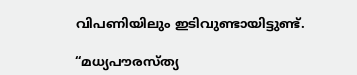വിപണിയിലും ഇടിവുണ്ടായിട്ടുണ്ട്.

“മധ്യപൗരസ്ത്യ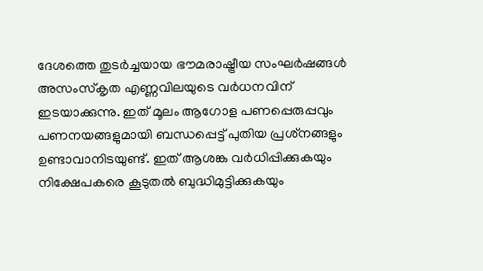ദേശത്തെ തുടർച്ചയായ ഭൗമരാഷ്ട്രീയ സംഘർഷങ്ങൾ അസംസ്‌കൃത എണ്ണവിലയുടെ വർധനവിന് ഇടയാക്കുന്നു. ഇത് മൂലം ആഗോള പണപ്പെരുപ്പവും പണനയങ്ങളുമായി ബന്ധപ്പെട്ട് പുതിയ പ്രശ്‌നങ്ങളും ഉണ്ടാവാനിടയുണ്ട്. ഇത് ആശങ്ക വർധിപ്പിക്കുകയും നിക്ഷേപകരെ കൂടുതൽ ബുദ്ധിമുട്ടിക്കുകയും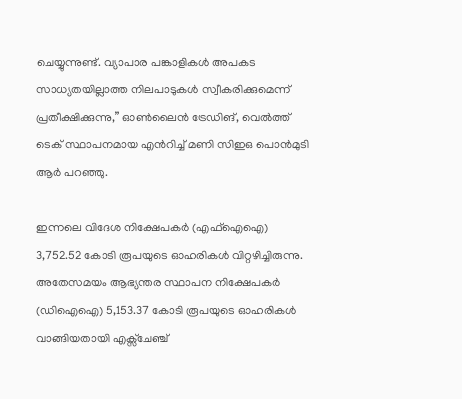ചെയ്യുന്നുണ്ട്. വ്യാപാര പങ്കാളികൾ അപകട സാധ്യതയില്ലാത്ത നിലപാടുകൾ സ്വീകരിക്കുമെന്ന് പ്രതീക്ഷിക്കുന്നു,” ഓൺലൈൻ ട്രേഡിങ്, വെൽത്ത് ടെക് സ്ഥാപനമായ എൻറിച്ച് മണി സിഇഒ പൊൻമുടി ആർ പറഞ്ഞു.

ഇന്നലെ വിദേശ നിക്ഷേപകർ (എഫ്ഐഐ) 3,752.52 കോടി രൂപയുടെ ഓഹരികൾ വിറ്റഴിച്ചിരുന്നു. അതേസമയം ആഭ്യന്തര സ്ഥാപന നിക്ഷേപകർ (ഡിഐഐ) 5,153.37 കോടി രൂപയുടെ ഓഹരികൾ വാങ്ങിയതായി എക്സ്ചേഞ്ച്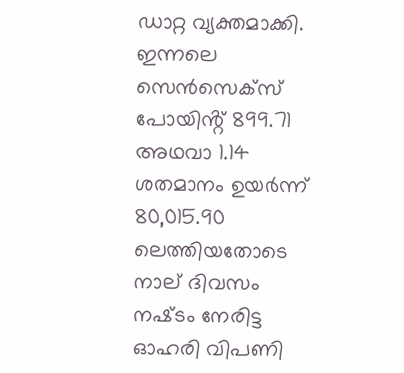ഡാറ്റ വ്യക്തമാക്കി. ഇന്നലെ സെൻസെക്‌സ് പോയിൻ്റ് 899.71 അഥവാ 1.14 ശതമാനം ഉയർന്ന് 80,015.90 ലെത്തിയതോടെ നാല് ദിവസം നഷ്‌ടം നേരിട്ട ഓഹരി വിപണി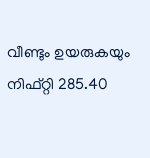വീണ്ടും ഉയരുകയും നിഫ്റ്റി 285.40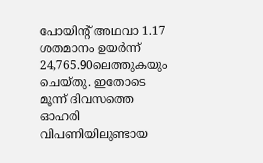പോയിൻ്റ് അഥവാ 1.17 ശതമാനം ഉയർന്ന് 24,765.90ലെത്തുകയും ചെയ്‌തു. ഇതോടെ മൂന്ന് ദിവസത്തെ ഓഹരി വിപണിയിലുണ്ടായ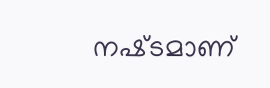നഷ്‌ടമാണ്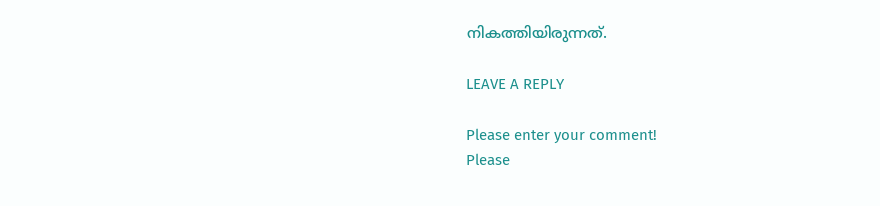നികത്തിയിരുന്നത്.

LEAVE A REPLY

Please enter your comment!
Please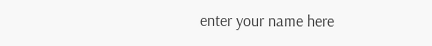enter your name here